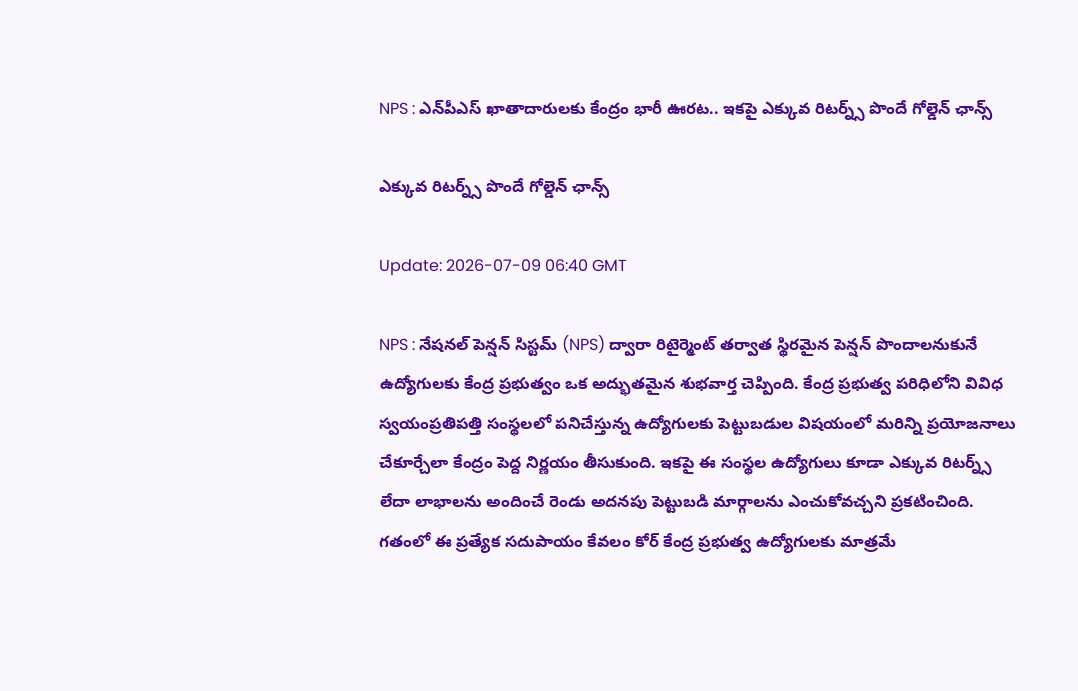NPS : ఎన్‌పీఎస్ ఖాతాదారులకు కేంద్రం భారీ ఊరట.. ఇకపై ఎక్కువ రిటర్న్స్ పొందే గోల్డెన్ ఛాన్స్

ఎక్కువ రిటర్న్స్ పొందే గోల్డెన్ ఛాన్స్

Update: 2026-07-09 06:40 GMT

NPS : నేషనల్ పెన్షన్ సిస్టమ్ (NPS) ద్వారా రిటైర్మెంట్ తర్వాత స్థిరమైన పెన్షన్ పొందాలనుకునే ఉద్యోగులకు కేంద్ర ప్రభుత్వం ఒక అద్భుతమైన శుభవార్త చెప్పింది. కేంద్ర ప్రభుత్వ పరిధిలోని వివిధ స్వయంప్రతిపత్తి సంస్థలలో పనిచేస్తున్న ఉద్యోగులకు పెట్టుబడుల విషయంలో మరిన్ని ప్రయోజనాలు చేకూర్చేలా కేంద్రం పెద్ద నిర్ణయం తీసుకుంది. ఇకపై ఈ సంస్థల ఉద్యోగులు కూడా ఎక్కువ రిటర్న్స్ లేదా లాభాలను అందించే రెండు అదనపు పెట్టుబడి మార్గాలను ఎంచుకోవచ్చని ప్రకటించింది. గతంలో ఈ ప్రత్యేక సదుపాయం కేవలం కోర్ కేంద్ర ప్రభుత్వ ఉద్యోగులకు మాత్రమే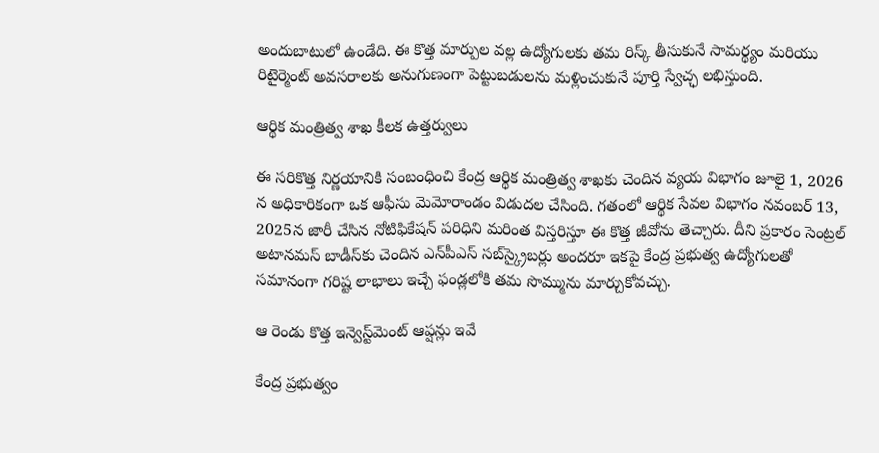అందుబాటులో ఉండేది. ఈ కొత్త మార్పుల వల్ల ఉద్యోగులకు తమ రిస్క్ తీసుకునే సామర్థ్యం మరియు రిటైర్మెంట్ అవసరాలకు అనుగుణంగా పెట్టుబడులను మళ్లించుకునే పూర్తి స్వేచ్ఛ లభిస్తుంది.

ఆర్థిక మంత్రిత్వ శాఖ కీలక ఉత్తర్వులు

ఈ సరికొత్త నిర్ణయానికి సంబంధించి కేంద్ర ఆర్థిక మంత్రిత్వ శాఖకు చెందిన వ్యయ విభాగం జూలై 1, 2026 న అధికారికంగా ఒక ఆఫీసు మెమోరాండం విడుదల చేసింది. గతంలో ఆర్థిక సేవల విభాగం నవంబర్ 13, 2025న జారీ చేసిన నోటిఫికేషన్ పరిధిని మరింత విస్తరిస్తూ ఈ కొత్త జీవోను తెచ్చారు. దీని ప్రకారం సెంట్రల్ అటానమస్ బాడీస్‌కు చెందిన ఎన్‌పీఎస్ సబ్‌స్క్రైబర్లు అందరూ ఇకపై కేంద్ర ప్రభుత్వ ఉద్యోగులతో సమానంగా గరిష్ట లాభాలు ఇచ్చే ఫండ్లలోకి తమ సొమ్మును మార్చుకోవచ్చు.

ఆ రెండు కొత్త ఇన్వెస్ట్‌మెంట్ ఆప్షన్లు ఇవే

కేంద్ర ప్రభుత్వం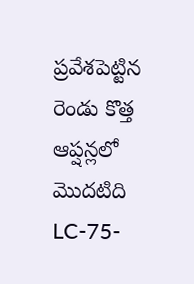ప్రవేశపెట్టిన రెండు కొత్త ఆప్షన్లలో మొదటిది LC-75-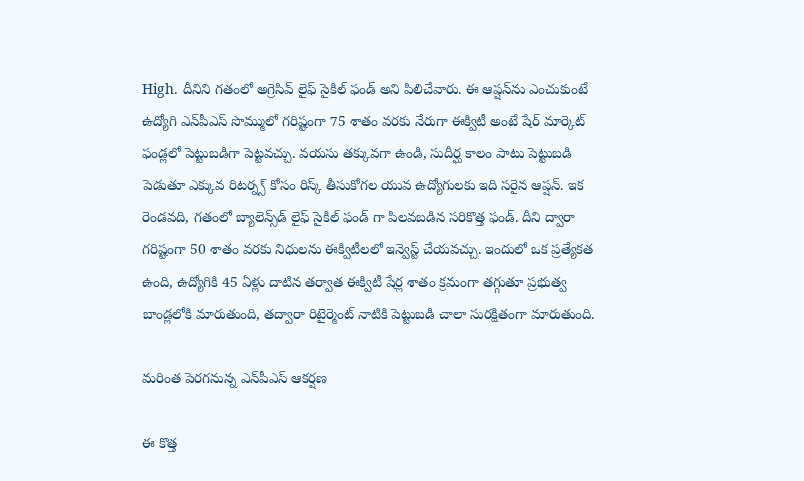High. దీనిని గతంలో అగ్రెసివ్ లైఫ్ సైకిల్ ఫండ్ అని పిలిచేవారు. ఈ ఆప్షన్‌ను ఎంచుకుంటే ఉద్యోగి ఎన్‌పీఎస్ సొమ్ములో గరిష్టంగా 75 శాతం వరకు నేరుగా ఈక్విటీ అంటే షేర్ మార్కెట్ ఫండ్లలో పెట్టుబడిగా పెట్టవచ్చు. వయసు తక్కువగా ఉండి, సుదీర్ఘ కాలం పాటు పెట్టుబడి పెడుతూ ఎక్కువ రిటర్న్స్ కోసం రిస్క్ తీసుకోగల యువ ఉద్యోగులకు ఇది సరైన ఆప్షన్. ఇక రెండవది, గతంలో బ్యాలెన్స్‌డ్ లైఫ్ సైకిల్ ఫండ్ గా పిలవబడిన సరికొత్త ఫండ్. దీని ద్వారా గరిష్టంగా 50 శాతం వరకు నిధులను ఈక్విటీలలో ఇన్వెస్ట్ చేయవచ్చు. ఇందులో ఒక ప్రత్యేకత ఉంది, ఉద్యోగికి 45 ఏళ్లు దాటిన తర్వాత ఈక్విటీ షేర్ల శాతం క్రమంగా తగ్గుతూ ప్రభుత్వ బాండ్లలోకి మారుతుంది, తద్వారా రిటైర్మెంట్ నాటికి పెట్టుబడి చాలా సురక్షితంగా మారుతుంది.

మరింత పెరగనున్న ఎన్‌పీఎస్ ఆకర్షణ

ఈ కొత్త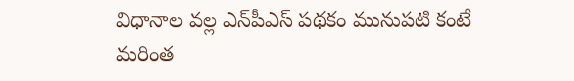విధానాల వల్ల ఎన్‌పీఎస్ పథకం మునుపటి కంటే మరింత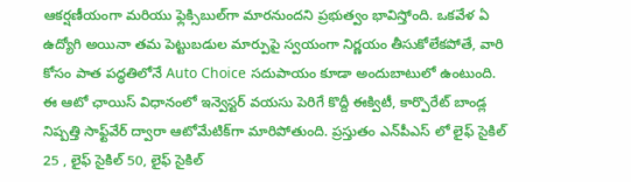ఆకర్షణీయంగా మరియు ఫ్లెక్సిబుల్‌గా మారనుందని ప్రభుత్వం భావిస్తోంది. ఒకవేళ ఏ ఉద్యోగి అయినా తమ పెట్టుబడుల మార్పుపై స్వయంగా నిర్ణయం తీసుకోలేకపోతే, వారి కోసం పాత పద్ధతిలోనే Auto Choice సదుపాయం కూడా అందుబాటులో ఉంటుంది. ఈ ఆటో ఛాయిస్ విధానంలో ఇన్వెస్టర్ వయసు పెరిగే కొద్దీ ఈక్విటీ, కార్పొరేట్ బాండ్ల నిష్పత్తి సాఫ్ట్‌వేర్ ద్వారా ఆటోమేటిక్‌గా మారిపోతుంది. ప్రస్తుతం ఎన్‌పీఎస్ లో లైఫ్ సైకిల్ 25 , లైఫ్ సైకిల్ 50, లైఫ్ సైకిల్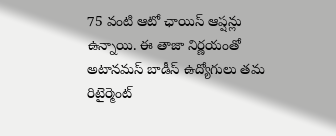75 వంటి ఆటో ఛాయిస్ ఆప్షన్లు ఉన్నాయి. ఈ తాజా నిర్ణయంతో అటానమస్ బాడీస్ ఉద్యోగులు తమ రిటైర్మెంట్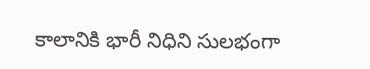కాలానికి భారీ నిధిని సులభంగా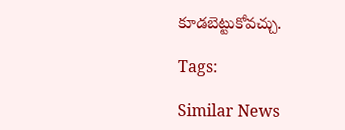కూడబెట్టుకోవచ్చు.

Tags:

Similar News